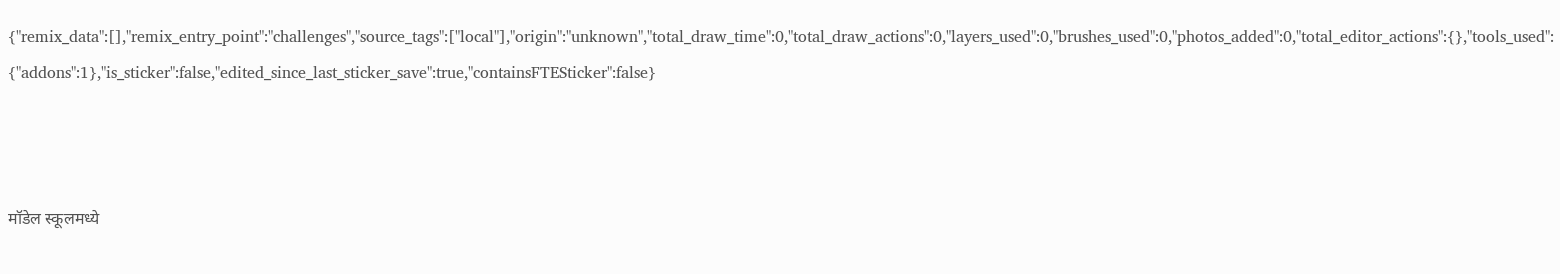{"remix_data":[],"remix_entry_point":"challenges","source_tags":["local"],"origin":"unknown","total_draw_time":0,"total_draw_actions":0,"layers_used":0,"brushes_used":0,"photos_added":0,"total_editor_actions":{},"tools_used":{"addons":1},"is_sticker":false,"edited_since_last_sticker_save":true,"containsFTESticker":false}



मॉडेल स्कूलमध्ये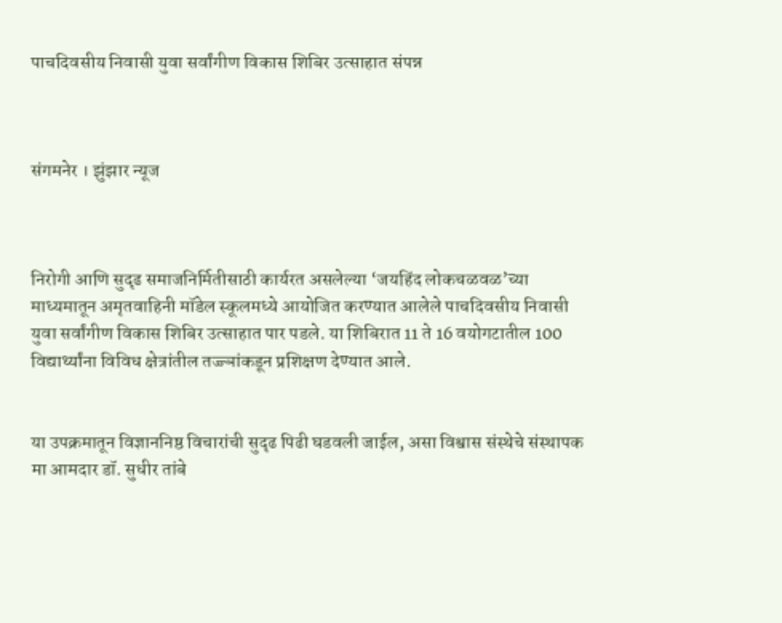पाचदिवसीय निवासी युवा सर्वांगीण विकास शिबिर उत्साहात संपन्न



संगमनेर । झुंझार न्यूज



निरोगी आणि सुदृढ समाजनिर्मितीसाठी कार्यरत असलेल्या ‘जयहिंद लोकचळवळ’च्या माध्यमातून अमृतवाहिनी मॉडेल स्कूलमध्ये आयोजित करण्यात आलेले पाचदिवसीय निवासी युवा सर्वांगीण विकास शिबिर उत्साहात पार पडले. या शिबिरात 11 ते 16 वयोगटातील 100 विद्यार्थ्यांना विविध क्षेत्रांतील तज्ज्ञांकडून प्रशिक्षण देण्यात आले.


या उपक्रमातून विज्ञाननिष्ठ विचारांची सुदृढ पिढी घडवली जाईल, असा विश्वास संस्थेचे संस्थापक मा आमदार डॉ. सुधीर तांबे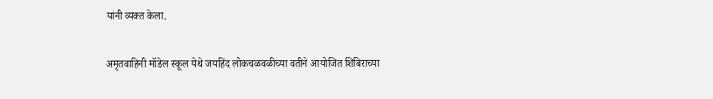यांनी व्यक्त केला.

अमृतवाहिनी मॉडेल स्कूल येथे जयहिंद लोकचळवळीच्या वतीने आयोजित शिबिराच्या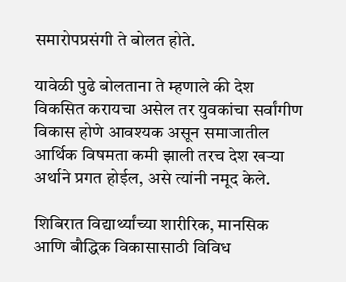समारोपप्रसंगी ते बोलत होते.

यावेळी पुढे बोलताना ते म्हणाले की देश विकसित करायचा असेल तर युवकांचा सर्वांगीण विकास होणे आवश्यक असून समाजातील आर्थिक विषमता कमी झाली तरच देश खऱ्या अर्थाने प्रगत होईल, असे त्यांनी नमूद केले.

शिबिरात विद्यार्थ्यांच्या शारीरिक, मानसिक आणि बौद्धिक विकासासाठी विविध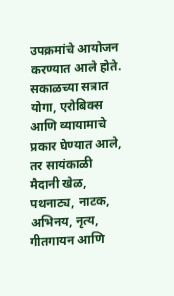उपक्रमांचे आयोजन करण्यात आले होते. सकाळच्या सत्रात योगा, एरोबिक्स आणि व्यायामाचे प्रकार घेण्यात आले, तर सायंकाळी मैदानी खेळ, पथनाट्य, नाटक, अभिनय, नृत्य, गीतगायन आणि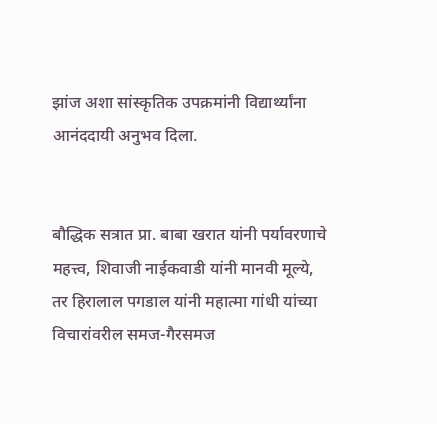झांज अशा सांस्कृतिक उपक्रमांनी विद्यार्थ्यांना आनंददायी अनुभव दिला.


बौद्धिक सत्रात प्रा. बाबा खरात यांनी पर्यावरणाचे महत्त्व, शिवाजी नाईकवाडी यांनी मानवी मूल्ये, तर हिरालाल पगडाल यांनी महात्मा गांधी यांच्या विचारांवरील समज-गैरसमज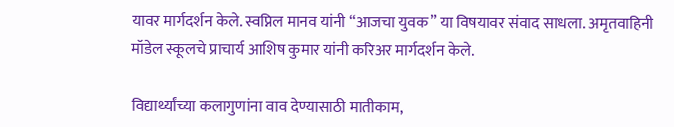यावर मार्गदर्शन केले. स्वप्निल मानव यांनी “आजचा युवक” या विषयावर संवाद साधला. अमृतवाहिनी मॉडेल स्कूलचे प्राचार्य आशिष कुमार यांनी करिअर मार्गदर्शन केले.

विद्यार्थ्यांच्या कलागुणांना वाव देण्यासाठी मातीकाम,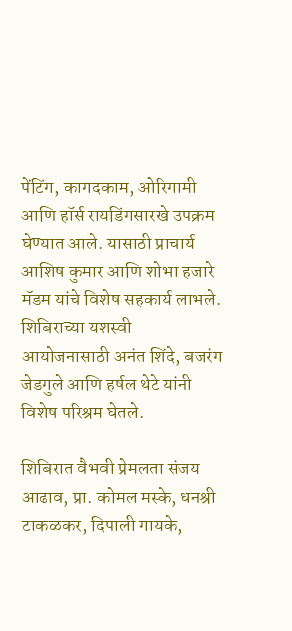पेंटिंग, कागदकाम, ओरिगामी आणि हॉर्स रायडिंगसारखे उपक्रम घेण्यात आले. यासाठी प्राचार्य आशिष कुमार आणि शोभा हजारे मॅडम यांचे विशेष सहकार्य लाभले. शिबिराच्या यशस्वी आयोजनासाठी अनंत शिंदे, बजरंग जेडगुले आणि हर्षल थेटे यांनी विशेष परिश्रम घेतले.

शिबिरात वैभवी प्रेमलता संजय आढाव, प्रा. कोमल मस्के, धनश्री टाकळकर, दिपाली गायके,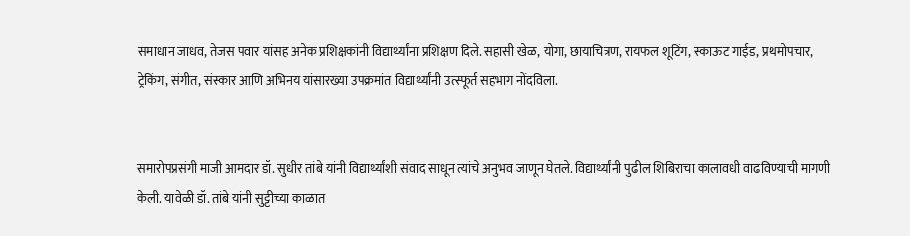समाधान जाधव, तेजस पवार यांसह अनेक प्रशिक्षकांनी विद्यार्थ्यांना प्रशिक्षण दिले. सहासी खेळ, योगा, छायाचित्रण, रायफल शूटिंग, स्काऊट गाईड, प्रथमोपचार, ट्रेकिंग, संगीत, संस्कार आणि अभिनय यांसारख्या उपक्रमांत विद्यार्थ्यांनी उत्स्फूर्त सहभाग नोंदविला.


समारोपप्रसंगी माजी आमदार डॉ. सुधीर तांबे यांनी विद्यार्थ्यांशी संवाद साधून त्यांचे अनुभव जाणून घेतले. विद्यार्थ्यांनी पुढील शिबिराचा कालावधी वाढविण्याची मागणी केली. यावेळी डॉ. तांबे यांनी सुट्टीच्या काळात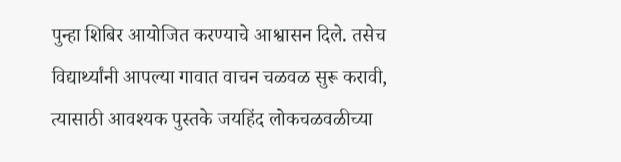पुन्हा शिबिर आयोजित करण्याचे आश्वासन दिले. तसेच विद्यार्थ्यांनी आपल्या गावात वाचन चळवळ सुरू करावी, त्यासाठी आवश्यक पुस्तके जयहिंद लोकचळवळीच्या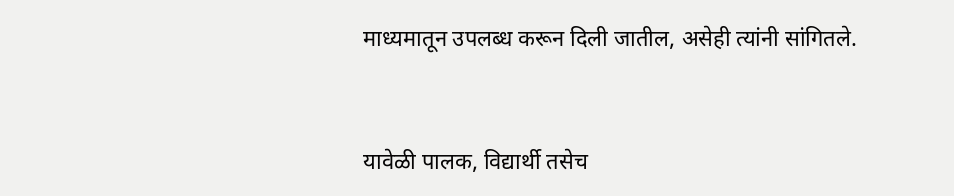माध्यमातून उपलब्ध करून दिली जातील, असेही त्यांनी सांगितले.


यावेळी पालक, विद्यार्थी तसेच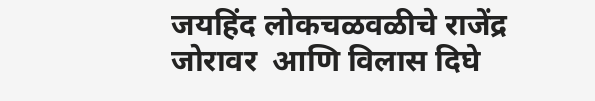जयहिंद लोकचळवळीचे राजेंद्र जोरावर  आणि विलास दिघे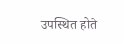उपस्थित होते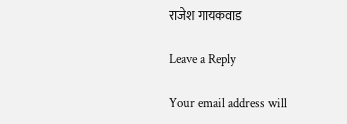राजेश गायकवाड

Leave a Reply

Your email address will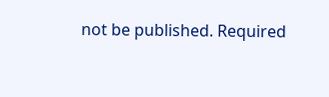not be published. Required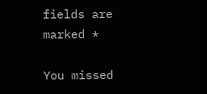fields are marked *

You missed